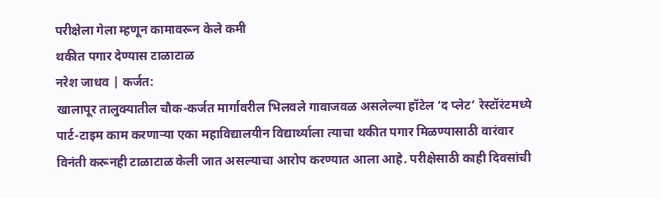परीक्षेला गेला म्हणून कामावरून केले कमी
थकीत पगार देण्यास टाळाटाळ
नरेश जाधव | कर्जत:
खालापूर तालुक्यातील चौक-कर्जत मार्गावरील भिलवले गावाजवळ असलेल्या हॉटेल ‘द प्लेट’ रेस्टॉरंटमध्ये पार्ट-टाइम काम करणाऱ्या एका महाविद्यालयीन विद्यार्थ्याला त्याचा थकीत पगार मिळण्यासाठी वारंवार विनंती करूनही टाळाटाळ केली जात असल्याचा आरोप करण्यात आला आहे. परीक्षेसाठी काही दिवसांची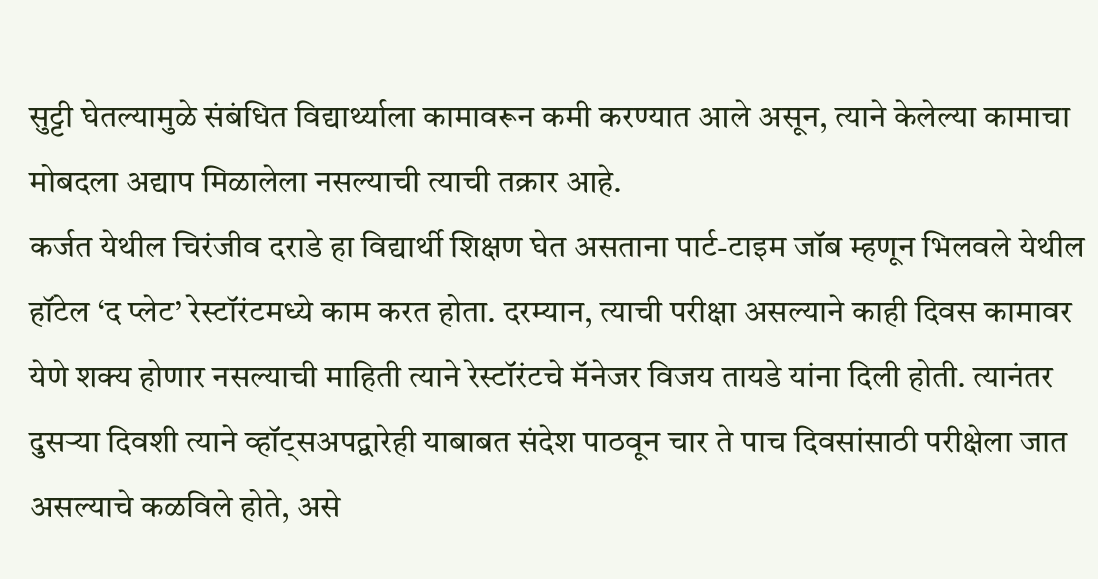सुट्टी घेतल्यामुळे संबंधित विद्यार्थ्याला कामावरून कमी करण्यात आले असून, त्याने केलेल्या कामाचा मोबदला अद्याप मिळालेला नसल्याची त्याची तक्रार आहे.
कर्जत येथील चिरंजीव दराडे हा विद्यार्थी शिक्षण घेत असताना पार्ट-टाइम जॉब म्हणून भिलवले येथील हॉटेल ‘द प्लेट’ रेस्टॉरंटमध्ये काम करत होता. दरम्यान, त्याची परीक्षा असल्याने काही दिवस कामावर येणे शक्य होणार नसल्याची माहिती त्याने रेस्टॉरंटचे मॅनेजर विजय तायडे यांना दिली होती. त्यानंतर दुसऱ्या दिवशी त्याने व्हॉट्सअपद्वारेही याबाबत संदेश पाठवून चार ते पाच दिवसांसाठी परीक्षेला जात असल्याचे कळविले होते, असे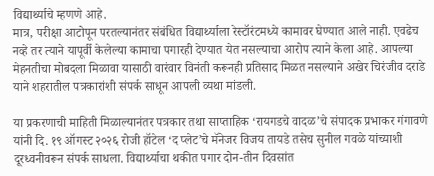विद्यार्थ्याचे म्हणणे आहे.
मात्र, परीक्षा आटोपून परतल्यानंतर संबंधित विद्यार्थ्याला रेस्टॉरंटमध्ये कामावर घेण्यात आले नाही. एवढेच नव्हे तर त्याने यापूर्वी केलेल्या कामाचा पगारही देण्यात येत नसल्याचा आरोप त्याने केला आहे. आपल्या मेहनतीचा मोबदला मिळावा यासाठी वारंवार विनंती करूनही प्रतिसाद मिळत नसल्याने अखेर चिरंजीव दराडे याने शहरातील पत्रकारांशी संपर्क साधून आपली व्यथा मांडली.

या प्रकरणाची माहिती मिळाल्यानंतर पत्रकार तथा साप्ताहिक ‘रायगडचे वादळ’चे संपादक प्रभाकर गंगावणे यांनी दि. १९ ऑगस्ट २०२६ रोजी हॉटेल ‘द प्लेट’चे मॅनेजर विजय तायडे तसेच सुनील गवळे यांच्याशी दूरध्वनीवरून संपर्क साधला. विद्यार्थ्याचा थकीत पगार दोन-तीन दिवसांत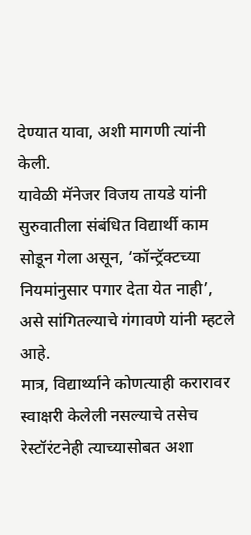देण्यात यावा, अशी मागणी त्यांनी केली.
यावेळी मॅनेजर विजय तायडे यांनी सुरुवातीला संबंधित विद्यार्थी काम सोडून गेला असून, ‘कॉन्ट्रॅक्टच्या नियमांनुसार पगार देता येत नाही’, असे सांगितल्याचे गंगावणे यांनी म्हटले आहे.
मात्र, विद्यार्थ्याने कोणत्याही करारावर स्वाक्षरी केलेली नसल्याचे तसेच रेस्टॉरंटनेही त्याच्यासोबत अशा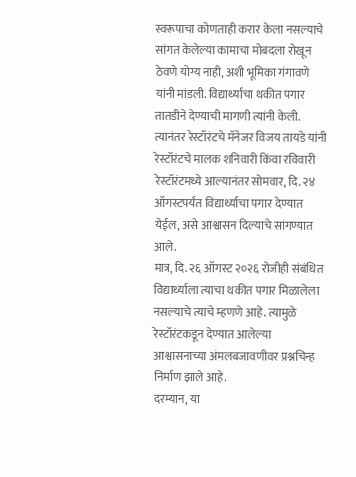स्वरूपाचा कोणताही करार केला नसल्याचे सांगत केलेल्या कामाचा मोबदला रोखून ठेवणे योग्य नाही, अशी भूमिका गंगावणे यांनी मांडली. विद्यार्थ्याचा थकीत पगार तातडीने देण्याची मागणी त्यांनी केली.
त्यानंतर रेस्टॉरंटचे मॅनेजर विजय तायडे यांनी रेस्टॉरंटचे मालक शनिवारी किंवा रविवारी रेस्टॉरंटमध्ये आल्यानंतर सोमवार, दि. २४ ऑगस्टपर्यंत विद्यार्थ्याचा पगार देण्यात येईल, असे आश्वासन दिल्याचे सांगण्यात आले.
मात्र, दि. २६ ऑगस्ट २०२६ रोजीही संबंधित विद्यार्थ्याला त्याचा थकीत पगार मिळालेला नसल्याचे त्याचे म्हणणे आहे. त्यामुळे रेस्टॉरंटकडून देण्यात आलेल्या आश्वासनाच्या अंमलबजावणीवर प्रश्नचिन्ह निर्माण झाले आहे.
दरम्यान, या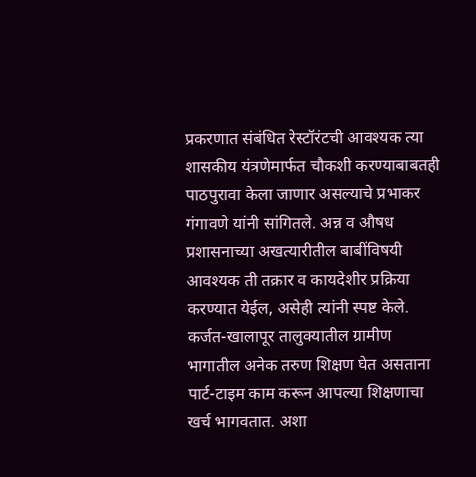प्रकरणात संबंधित रेस्टॉरंटची आवश्यक त्या शासकीय यंत्रणेमार्फत चौकशी करण्याबाबतही पाठपुरावा केला जाणार असल्याचे प्रभाकर गंगावणे यांनी सांगितले. अन्न व औषध प्रशासनाच्या अखत्यारीतील बाबींविषयी आवश्यक ती तक्रार व कायदेशीर प्रक्रिया करण्यात येईल, असेही त्यांनी स्पष्ट केले.
कर्जत-खालापूर तालुक्यातील ग्रामीण भागातील अनेक तरुण शिक्षण घेत असताना पार्ट-टाइम काम करून आपल्या शिक्षणाचा खर्च भागवतात. अशा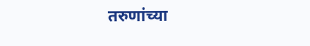तरुणांच्या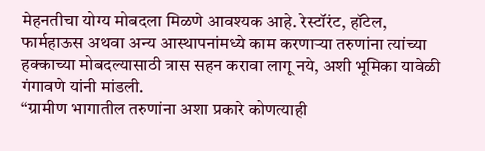मेहनतीचा योग्य मोबदला मिळणे आवश्यक आहे. रेस्टॉरंट, हॉटेल, फार्महाऊस अथवा अन्य आस्थापनांमध्ये काम करणाऱ्या तरुणांना त्यांच्या हक्काच्या मोबदल्यासाठी त्रास सहन करावा लागू नये, अशी भूमिका यावेळी गंगावणे यांनी मांडली.
“ग्रामीण भागातील तरुणांना अशा प्रकारे कोणत्याही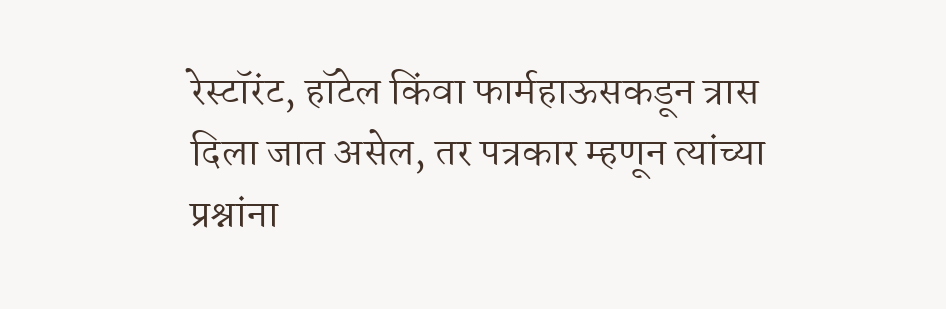रेस्टॉरंट, हॉटेल किंवा फार्महाऊसकडून त्रास दिला जात असेल, तर पत्रकार म्हणून त्यांच्या प्रश्नांना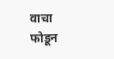वाचा फोडून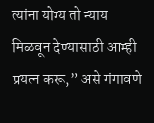त्यांना योग्य तो न्याय मिळवून देण्यासाठी आम्ही प्रयत्न करू,” असे गंगावणे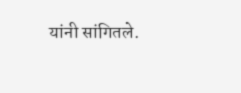यांनी सांगितले.